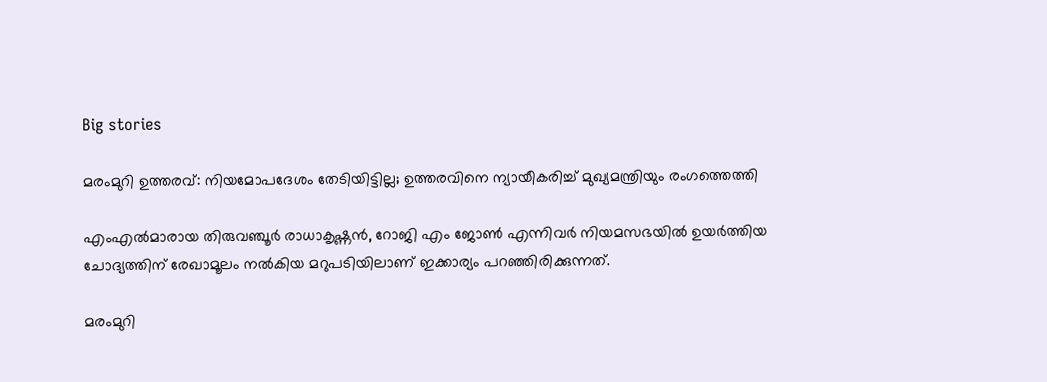Big stories

മരംമുറി ഉത്തരവ്: നിയമോപദേശം തേടിയിട്ടില്ല; ഉത്തരവിനെ ന്യായീകരിച്ച് മുഖ്യമന്ത്രിയും രംഗത്തെത്തി

എംഎൽമാരായ തിരുവഞ്ചൂർ രാധാകൃഷ്ണൻ, റോജി എം ജോൺ എന്നിവർ നിയമസഭയിൽ ഉയർത്തിയ ചോദ്യത്തിന് രേഖാമൂലം നൽകിയ മറുപടിയിലാണ് ഇക്കാര്യം പറഞ്ഞിരിക്കുന്നത്.

മരംമുറി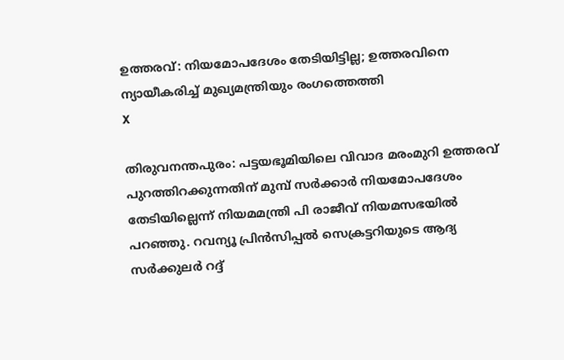ഉത്തരവ്: നിയമോപദേശം തേടിയിട്ടില്ല; ഉത്തരവിനെ ന്യായീകരിച്ച് മുഖ്യമന്ത്രിയും രംഗത്തെത്തി
X

തിരുവനന്തപുരം: പട്ടയഭൂമിയിലെ വിവാദ മരംമുറി ഉത്തരവ് പുറത്തിറക്കുന്നതിന് മുമ്പ് സർക്കാർ നിയമോപദേശം തേടിയില്ലെന്ന് നിയമമന്ത്രി പി രാജീവ് നിയമസഭയിൽ പറഞ്ഞു. റവന്യൂ പ്രിൻസിപ്പൽ സെക്രട്ടറിയുടെ ആദ്യ സർക്കുലർ റദ്ദ്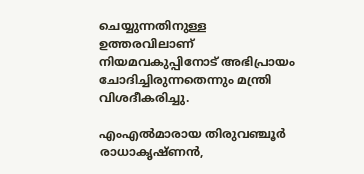ചെയ്യുന്നതിനുള്ള ഉത്തരവിലാണ് നിയമവകുപ്പിനോട് അഭിപ്രായം ചോദിച്ചിരുന്നതെന്നും മന്ത്രി വിശദീകരിച്ചു.

എംഎൽമാരായ തിരുവഞ്ചൂർ രാധാകൃഷ്ണൻ,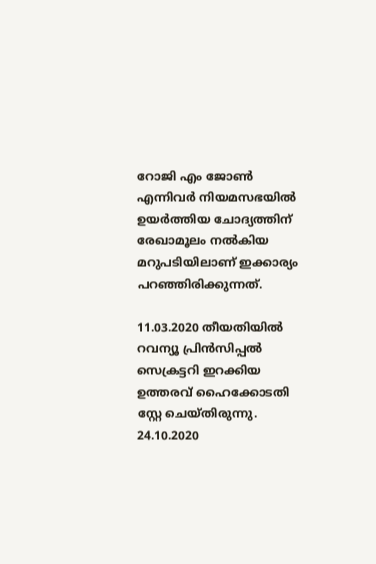റോജി എം ജോൺ എന്നിവർ നിയമസഭയിൽ ഉയർത്തിയ ചോദ്യത്തിന് രേഖാമൂലം നൽകിയ മറുപടിയിലാണ് ഇക്കാര്യം പറഞ്ഞിരിക്കുന്നത്.

11.03.2020 തീയതിയിൽ റവന്യൂ പ്രിൻസിപ്പൽ സെക്രട്ടറി ഇറക്കിയ ഉത്തരവ് ഹൈക്കോടതി സ്റ്റേ ചെയ്തിരുന്നു. 24.10.2020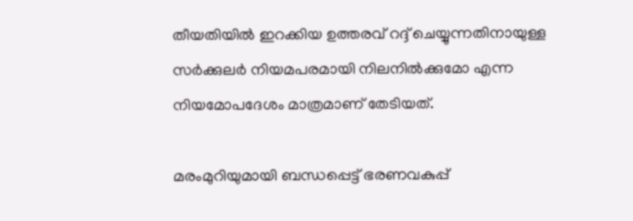തീയതിയില്‍ ഇറക്കിയ ഉത്തരവ് റദ്ദ് ചെയ്യുന്നതിനായുള്ള സർക്കുലർ നിയമപരമായി നിലനില്‍ക്കുമോ എന്ന നിയമോപദേശം മാത്രമാണ് തേടിയത്.

മരംമുറിയുമായി ബന്ധപ്പെട്ട് ഭരണവകുപ്പ്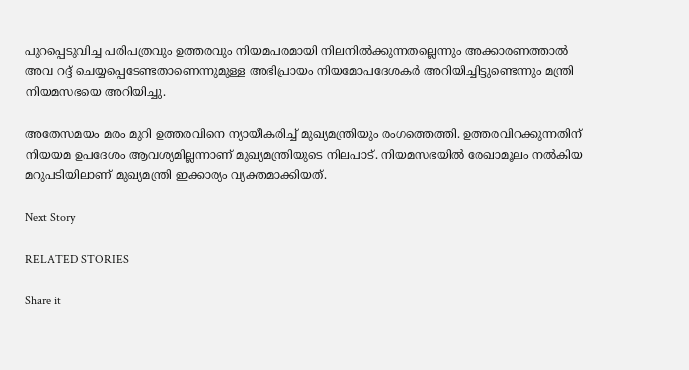പുറപ്പെടുവിച്ച പരിപത്രവും ഉത്തരവും നിയമപരമായി നിലനില്‍ക്കുന്നതല്ലെന്നും അക്കാരണത്താല്‍ അവ റദ്ദ് ചെയ്യപ്പെടേണ്ടതാണെന്നുമുള്ള അഭിപ്രായം നിയമോപദേശകർ അറിയിച്ചിട്ടുണ്ടെന്നും മന്ത്രി നിയമസഭയെ അറിയിച്ചു.

അതേസമയം മരം മുറി ഉത്തരവിനെ ന്യായീകരിച്ച് മുഖ്യമന്ത്രിയും രംഗത്തെത്തി. ഉത്തരവിറക്കുന്നതിന് നിയയമ ഉപദേശം ആവശ്യമില്ലന്നാണ് മുഖ്യമന്ത്രിയുടെ നിലപാട്. നിയമസഭയിൽ രേഖാമൂലം നൽകിയ മറുപടിയിലാണ് മുഖ്യമന്ത്രി ഇക്കാര്യം വ്യക്തമാക്കിയത്.

Next Story

RELATED STORIES

Share it